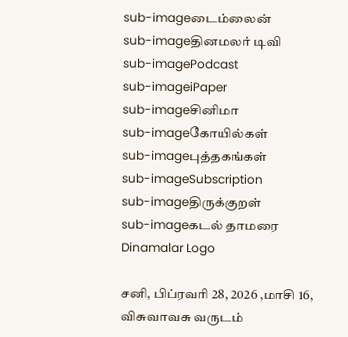sub-imageடைம்லைன்
sub-imageதினமலர் டிவி
sub-imagePodcast
sub-imageiPaper
sub-imageசினிமா
sub-imageகோயில்கள்
sub-imageபுத்தகங்கள்
sub-imageSubscription
sub-imageதிருக்குறள்
sub-imageகடல் தாமரை
Dinamalar Logo

சனி, பிப்ரவரி 28, 2026 ,மாசி 16, விசுவாவசு வருடம்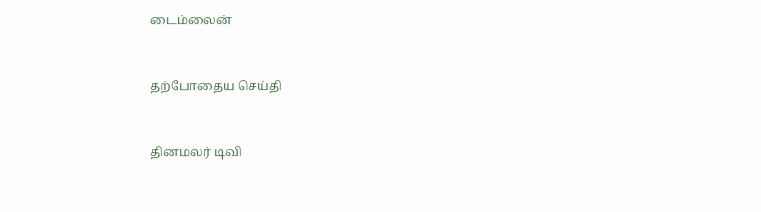டைம்லைன்


தற்போதைய செய்தி


தினமலர் டிவி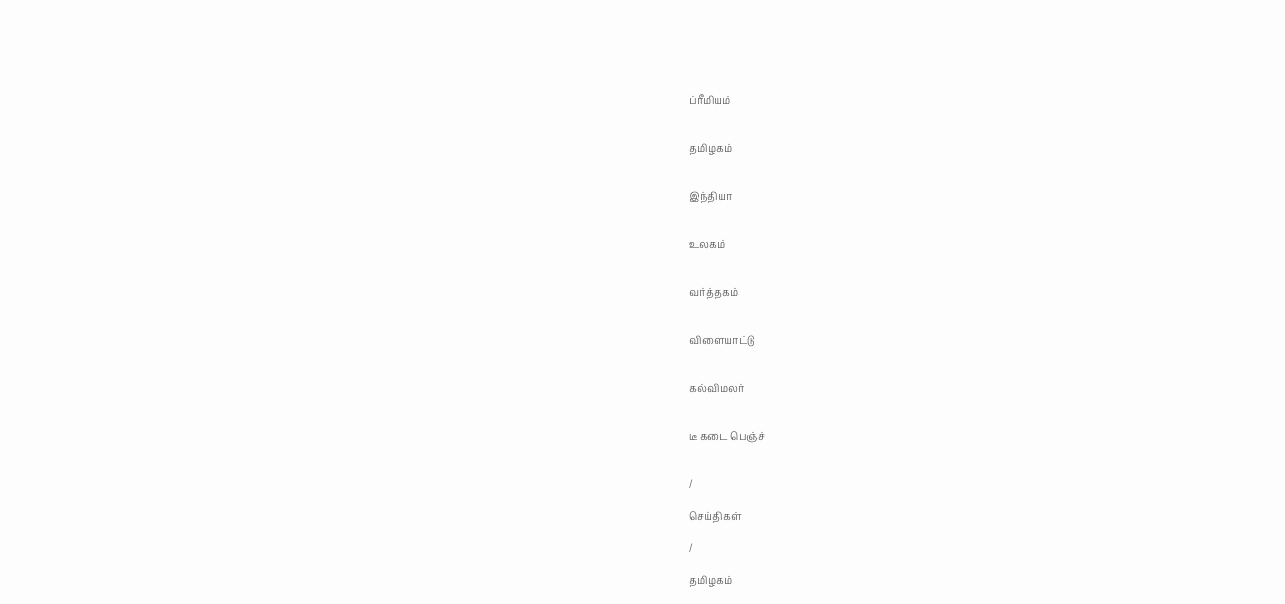ப்ரீமியம்


தமிழகம்


இந்தியா


உலகம்


வர்த்தகம்


விளையாட்டு


கல்விமலர்


டீ கடை பெஞ்ச்


/

செய்திகள்

/

தமிழகம்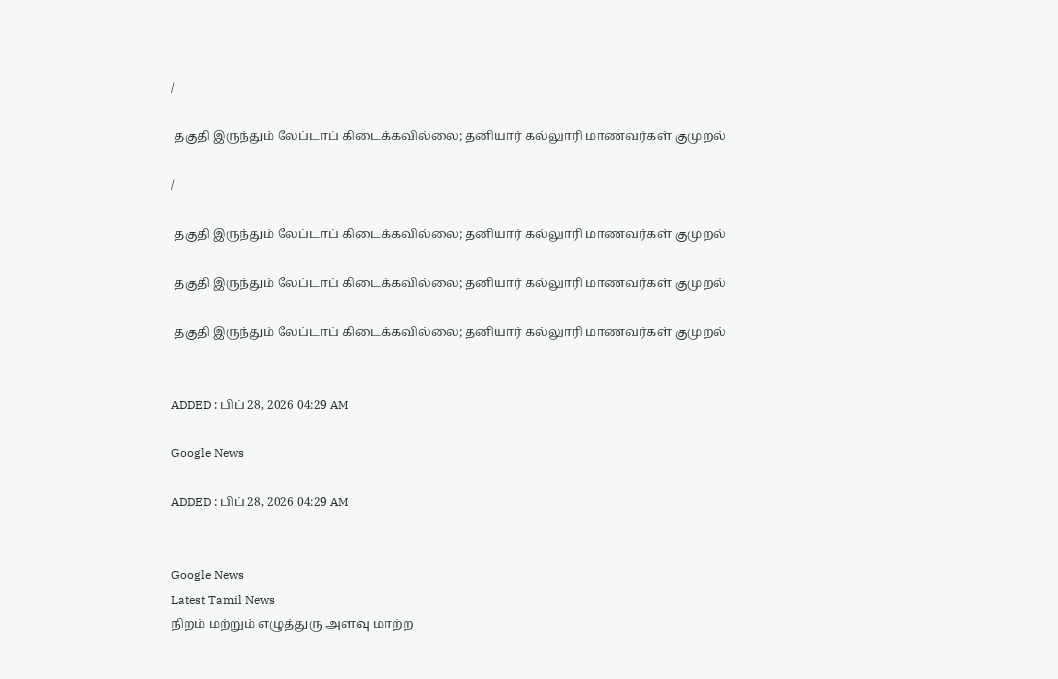/

 தகுதி இருந்தும் லேப்டாப் கிடைக்கவில்லை; தனியார் கல்லுாரி மாணவர்கள் குமுறல்

/

 தகுதி இருந்தும் லேப்டாப் கிடைக்கவில்லை; தனியார் கல்லுாரி மாணவர்கள் குமுறல்

 தகுதி இருந்தும் லேப்டாப் கிடைக்கவில்லை; தனியார் கல்லுாரி மாணவர்கள் குமுறல்

 தகுதி இருந்தும் லேப்டாப் கிடைக்கவில்லை; தனியார் கல்லுாரி மாணவர்கள் குமுறல்


ADDED : பிப் 28, 2026 04:29 AM

Google News

ADDED : பிப் 28, 2026 04:29 AM


Google News
Latest Tamil News
நிறம் மற்றும் எழுத்துரு அளவு மாற்ற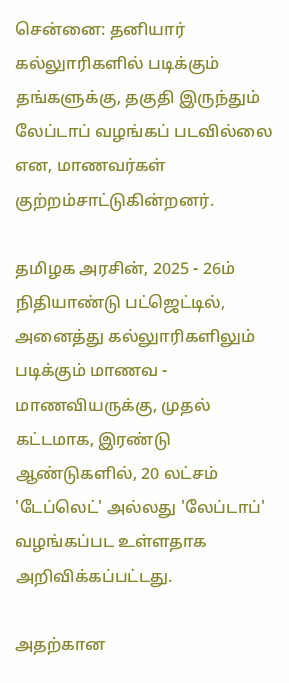சென்னை: தனியார் கல்லுாரிகளில் படிக்கும் தங்களுக்கு, தகுதி இருந்தும் லேப்டாப் வழங்கப் படவில்லை என, மாணவர்கள் குற்றம்சாட்டுகின்றனர்.

தமிழக அரசின், 2025 - 26ம் நிதியாண்டு பட்ஜெட்டில், அனைத்து கல்லுாரிகளிலும் படிக்கும் மாணவ - மாணவியருக்கு, முதல் கட்டமாக, இரண்டு ஆண்டுகளில், 20 லட்சம் 'டேப்லெட்' அல்லது 'லேப்டாப்' வழங்கப்பட உள்ளதாக அறிவிக்கப்பட்டது.

அதற்கான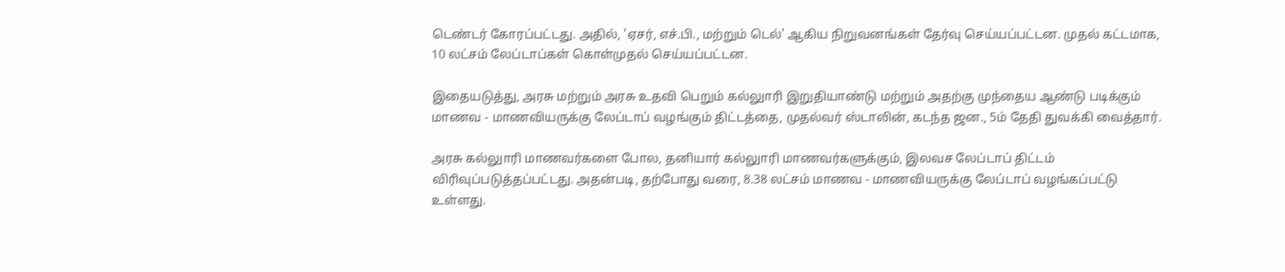டெண்டர் கோரப்பட்டது. அதில், 'ஏசர், எச்.பி., மற்றும் டெல்' ஆகிய நிறுவனங்கள் தேர்வு செய்யப்பட்டன. முதல் கட்டமாக, 10 லட்சம் லேப்டாப்கள் கொள்முதல் செய்யப்பட்டன.

இதையடுத்து, அரசு மற்றும் அரசு உதவி பெறும் கல்லுாரி இறுதியாண்டு மற்றும் அதற்கு முந்தைய ஆண்டு படிக்கும் மாணவ - மாணவியருக்கு லேப்டாப் வழங்கும் திட்டத்தை, முதல்வர் ஸ்டாலின், கடந்த ஜன., 5ம் தேதி துவக்கி வைத்தார்.

அரசு கல்லுாரி மாணவர்களை போல, தனியார் கல்லுாரி மாணவர்களுக்கும், இலவச லேப்டாப் திட்டம் விரிவுப்படுத்தப்பட்டது. அதன்படி, தற்போது வரை, 8.38 லட்சம் மாணவ - மாணவியருக்கு லேப்டாப் வழங்கப்பட்டு உள்ளது.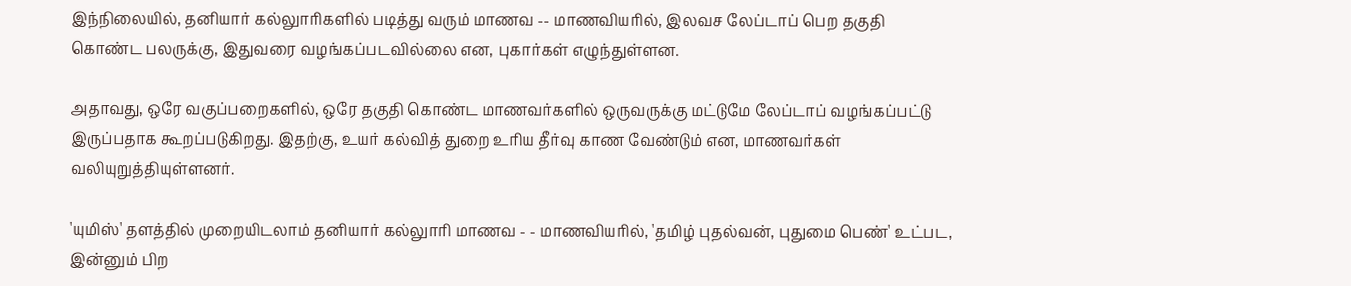இந்நிலையில், தனியார் கல்லுாரிகளில் படித்து வரும் மாணவ -- மாணவியரில், இலவச லேப்டாப் பெற தகுதி கொண்ட பலருக்கு, இதுவரை வழங்கப்படவில்லை என, புகார்கள் எழுந்துள்ளன.

அதாவது, ஒரே வகுப்பறைகளில், ஒரே தகுதி கொண்ட மாணவர்களில் ஒருவருக்கு மட்டுமே லேப்டாப் வழங்கப்பட்டு இருப்பதாக கூறப்படுகிறது. இதற்கு, உயர் கல்வித் துறை உரிய தீர்வு காண வேண்டும் என, மாணவர்கள் வலியுறுத்தியுள்ளனர்.

'யுமிஸ்' தளத்தில் முறையிடலாம் தனியார் கல்லுாரி மாணவ - - மாணவியரில், 'தமிழ் புதல்வன், புதுமை பெண்' உட்பட, இன்னும் பிற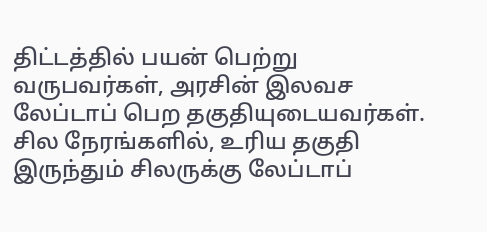திட்டத்தில் பயன் பெற்று வருபவர்கள், அரசின் இலவச லேப்டாப் பெற தகுதியுடையவர்கள். சில நேரங்களில், உரிய தகுதி இருந்தும் சிலருக்கு லேப்டாப்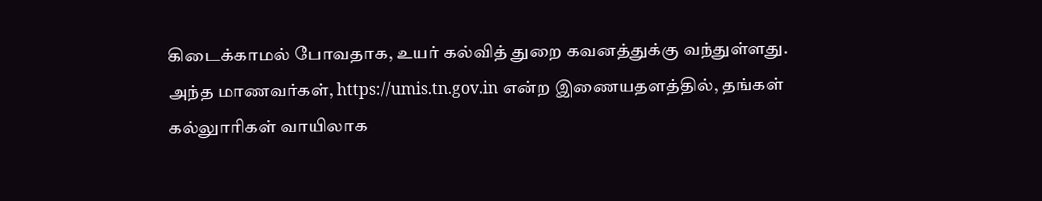கிடைக்காமல் போவதாக, உயர் கல்வித் துறை கவனத்துக்கு வந்துள்ளது. அந்த மாணவர்கள், https://umis.tn.gov.in என்ற இணையதளத்தில், தங்கள் கல்லுாரிகள் வாயிலாக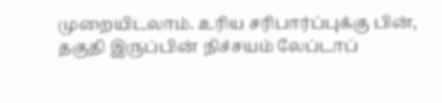முறையிடலாம். உரிய சரிபார்ப்புக்கு பின், தகுதி இருப்பின் நிச்சயம் லேப்டாப்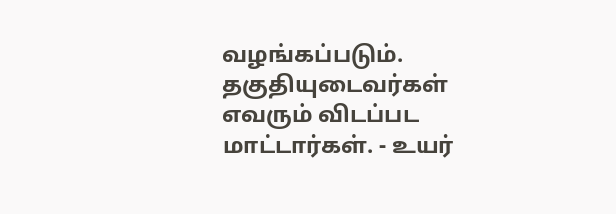வழங்கப்படும். தகுதியுடைவர்கள் எவரும் விடப்பட மாட்டார்கள். - உயர்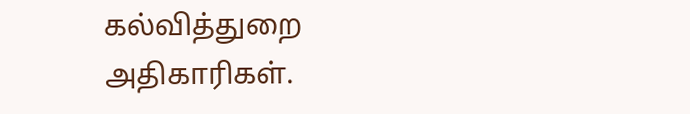கல்வித்துறை அதிகாரிகள்.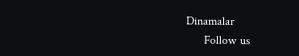Dinamalar
      Follow us